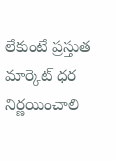లేకుంటే ప్రస్తుత మార్కెట్ ధర నిర్ణయించాలి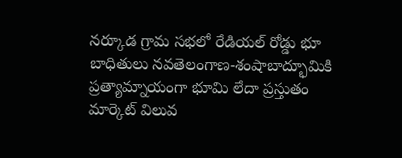నర్కూడ గ్రామ సభలో రేడియల్ రోడ్డు భూ బాధితులు నవతెలంగాణ-శంషాబాద్భూమికి ప్రత్యామ్నాయంగా భూమి లేదా ప్రస్తుతం మార్కెట్ విలువ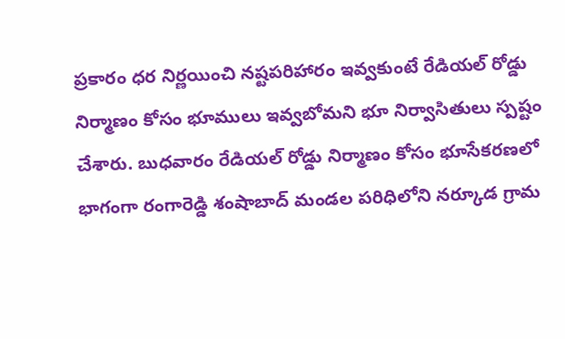ప్రకారం ధర నిర్ణయించి నష్టపరిహారం ఇవ్వకుంటే రేడియల్ రోడ్డు నిర్మాణం కోసం భూములు ఇవ్వబోమని భూ నిర్వాసితులు స్పష్టం చేశారు. బుధవారం రేడియల్ రోడ్డు నిర్మాణం కోసం భూసేకరణలో భాగంగా రంగారెడ్డి శంషాబాద్ మండల పరిధిలోని నర్కూడ గ్రామ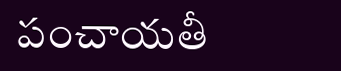పంచాయతీ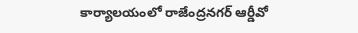కార్యాలయంలో రాజేంద్రనగర్ ఆర్డీవో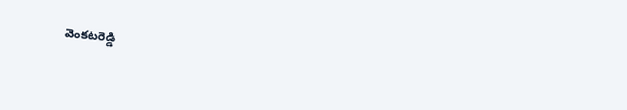వెంకటరెడ్డి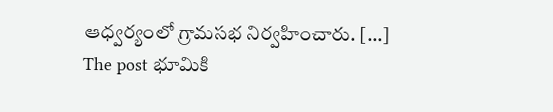ఆధ్వర్యంలో గ్రామసభ నిర్వహించారు. […]
The post భూమికి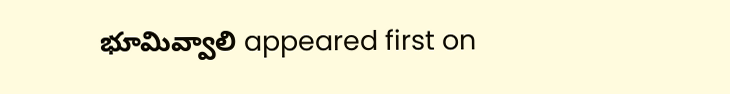భూమివ్వాలి appeared first on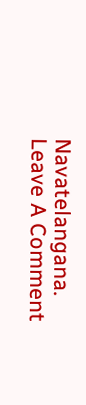Navatelangana.
Leave A Comment